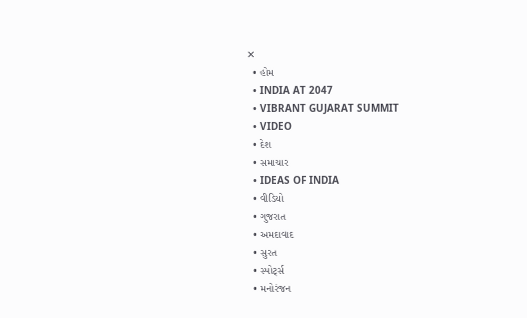✕
  • હોમ
  • INDIA AT 2047
  • VIBRANT GUJARAT SUMMIT
  • VIDEO
  • દેશ
  • સમાચાર
  • IDEAS OF INDIA
  • વીડિયો
  • ગુજરાત
  • અમદાવાદ
  • સુરત
  • સ્પોર્ટ્સ
  • મનોરંજન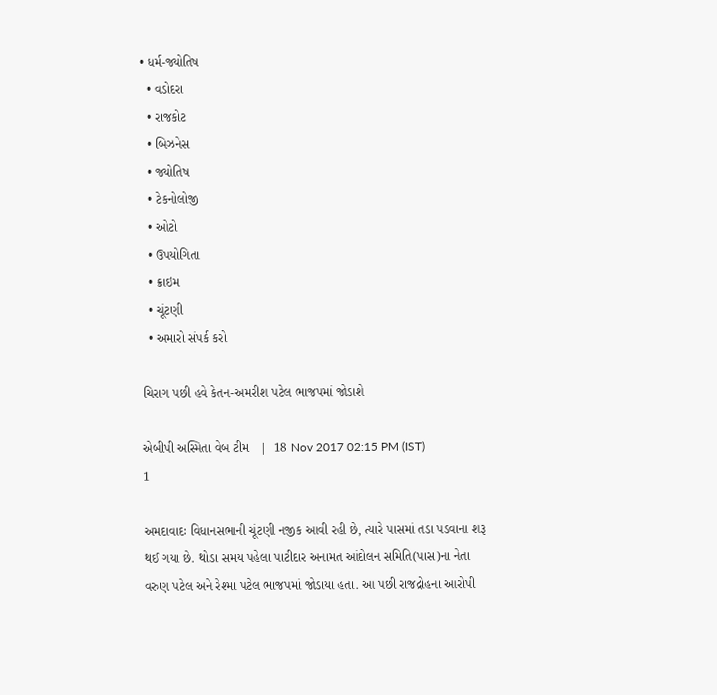• ધર્મ-જ્યોતિષ
  • વડોદરા
  • રાજકોટ
  • બિઝનેસ
  • જ્યોતિષ
  • ટેકનોલોજી
  • ઓટો
  • ઉપયોગિતા
  • ક્રાઇમ
  • ચૂંટણી
  • અમારો સંપર્ક કરો

ચિરાગ પછી હવે કેતન-અમરીશ પટેલ ભાજપમાં જોડાશે

એબીપી અસ્મિતા વેબ ટીમ   |  18 Nov 2017 02:15 PM (IST)
1

અમદાવાદઃ વિધાનસભાની ચૂંટણી નજીક આવી રહી છે, ત્યારે પાસમાં તડા પડવાના શરૂ થઈ ગયા છે. થોડા સમય પહેલા પાટીદાર અનામત આંદોલન સમિતિ(પાસ)ના નેતા વરુણ પટેલ અને રેશ્મા પટેલ ભાજપમાં જોડાયા હતા. આ પછી રાજદ્રોહના આરોપી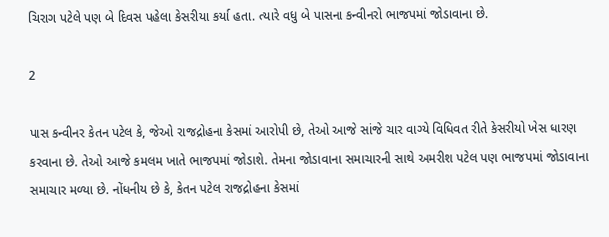ચિરાગ પટેલે પણ બે દિવસ પહેલા કેસરીયા કર્યા હતા. ત્યારે વધુ બે પાસના કન્વીનરો ભાજપમાં જોડાવાના છે.

2

પાસ કન્વીનર કેતન પટેલ કે, જેઓ રાજદ્રોહના કેસમાં આરોપી છે, તેઓ આજે સાંજે ચાર વાગ્યે વિધિવત રીતે કેસરીયો ખેસ ધારણ કરવાના છે. તેઓ આજે કમલમ ખાતે ભાજપમાં જોડાશે. તેમના જોડાવાના સમાચારની સાથે અમરીશ પટેલ પણ ભાજપમાં જોડાવાના સમાચાર મળ્યા છે. નોંધનીય છે કે, કેતન પટેલ રાજદ્રોહના કેસમાં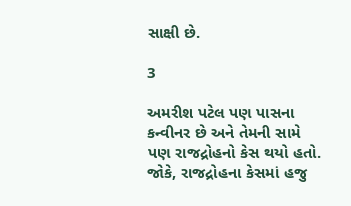સાક્ષી છે.

3

અમરીશ પટેલ પણ પાસના કન્વીનર છે અને તેમની સામે પણ રાજદ્રોહનો કેસ થયો હતો. જોકે, રાજદ્રોહના કેસમાં હજુ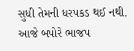સુધી તેમની ધરપકડ થઈ નથી. આજે બપોરે ભાજપ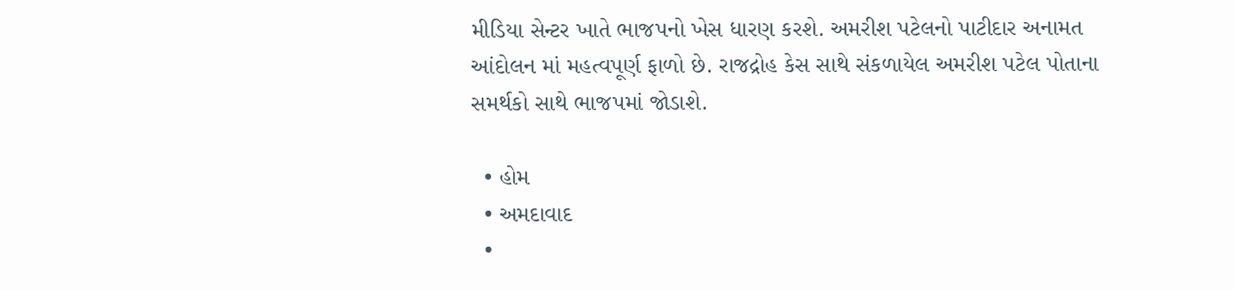મીડિયા સેન્ટર ખાતે ભાજપનો ખેસ ધારણ કરશે. અમરીશ પટેલનો પાટીદાર અનામત આંદોલન માં મહત્વપૂર્ણ ફાળો છે. રાજદ્રોહ કેસ સાથે સંકળાયેલ અમરીશ પટેલ પોતાના સમર્થકો સાથે ભાજપમાં જોડાશે.

  • હોમ
  • અમદાવાદ
  •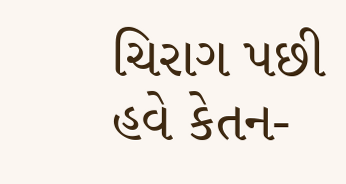ચિરાગ પછી હવે કેતન-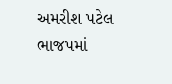અમરીશ પટેલ ભાજપમાં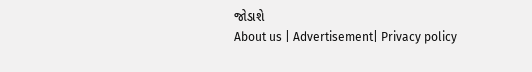જોડાશે
About us | Advertisement| Privacy policy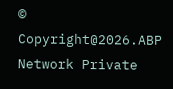© Copyright@2026.ABP Network Private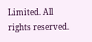Limited. All rights reserved.